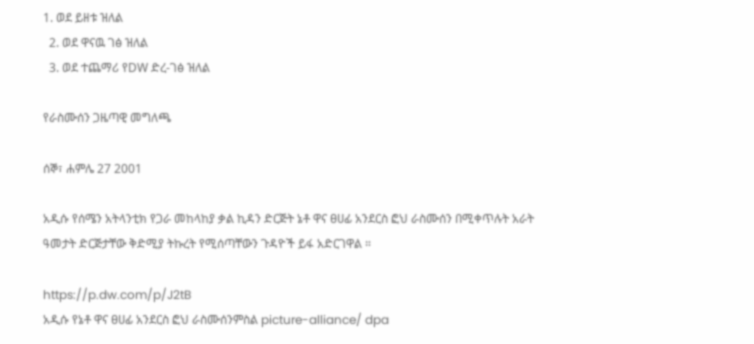1. ወደ ይዘቱ ዝለል
  2. ወደ ዋናዉ ገፅ ዝለል
  3. ወደ ተጨማሪ የDW ድረ-ገፅ ዝለል

የራስሙሰን ጋዜጣዊ መግለጫ

ሰኞ፣ ሐምሌ 27 2001

አዲሱ የሰሜን አትላንቲክ የጋራ መከላከያ ቃል ኪዳን ድርጅት ኔቶ ዋና ፀሀፊ አንደርስ ፎህ ራስሙሰን በሚቀጥሉት አራት ዓመታት ድርጅታቸው ቅድሚያ ትኩረት የሚሰጣቸውን ጉዳዮች ይፋ አድርገዋል ።

https://p.dw.com/p/J2tB
አዲሱ የኔቶ ዋና ፀሀፊ አንደርስ ፎህ ራስሙሰንምስል picture-alliance/ dpa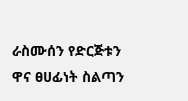ራስሙሰን የድርጅቱን ዋና ፀሀፊነት ስልጣን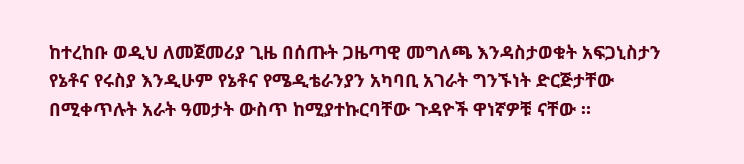ከተረከቡ ወዲህ ለመጀመሪያ ጊዜ በሰጡት ጋዜጣዊ መግለጫ እንዳስታወቁት አፍጋኒስታን የኔቶና የሩስያ እንዲሁም የኔቶና የሜዲቴራንያን አካባቢ አገራት ግንኙነት ድርጅታቸው በሚቀጥሉት አራት ዓመታት ውስጥ ከሚያተኩርባቸው ጉዳዮች ዋነኛዎቹ ናቸው ።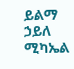ይልማ ኃይለ ሚካኤል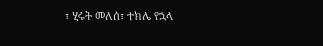፣ ሂሩት መለሰ፣ ተክሌ የኋላ